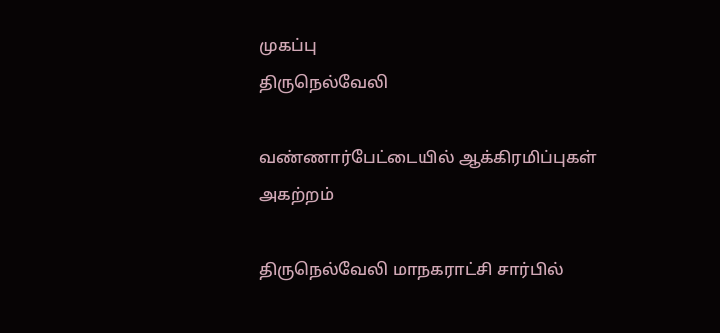முகப்பு
திருநெல்வேலி

வண்ணார்பேட்டையில் ஆக்கிரமிப்புகள் அகற்றம்

திருநெல்வேலி மாநகராட்சி சார்பில்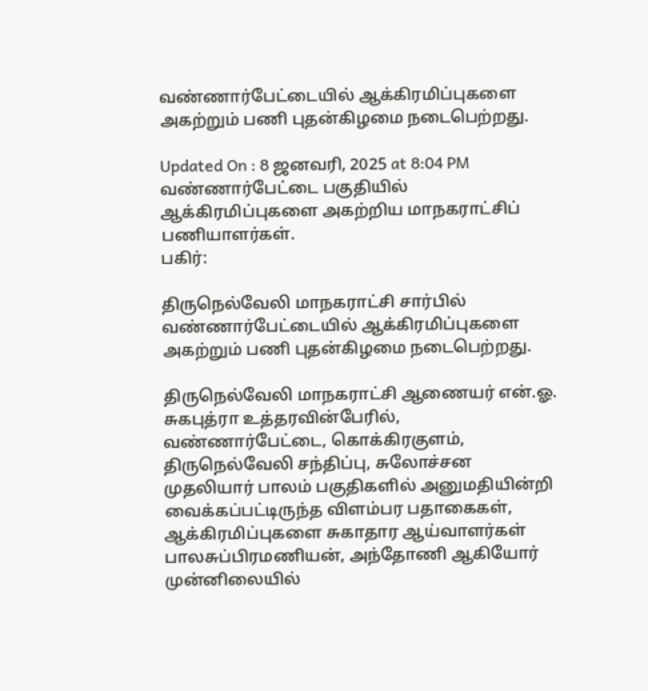வண்ணார்பேட்டையில் ஆக்கிரமிப்புகளை அகற்றும் பணி புதன்கிழமை நடைபெற்றது.

Updated On : 8 ஜனவரி, 2025 at 8:04 PM
வண்ணார்பேட்டை பகுதியில் ஆக்கிரமிப்புகளை அகற்றிய மாநகராட்சிப் பணியாளர்கள்.
பகிர்:

திருநெல்வேலி மாநகராட்சி சார்பில் வண்ணார்பேட்டையில் ஆக்கிரமிப்புகளை அகற்றும் பணி புதன்கிழமை நடைபெற்றது.

திருநெல்வேலி மாநகராட்சி ஆணையர் என்.ஓ. சுகபுத்ரா உத்தரவின்பேரில், வண்ணார்பேட்டை, கொக்கிரகுளம், திருநெல்வேலி சந்திப்பு, சுலோச்சன முதலியார் பாலம் பகுதிகளில் அனுமதியின்றி வைக்கப்பட்டிருந்த விளம்பர பதாகைகள், ஆக்கிரமிப்புகளை சுகாதார ஆய்வாளர்கள் பாலசுப்பிரமணியன், அந்தோணி ஆகியோர் முன்னிலையில்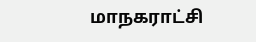மாநகராட்சி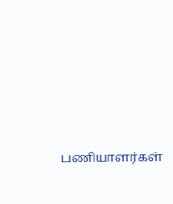பணியாளர்கள்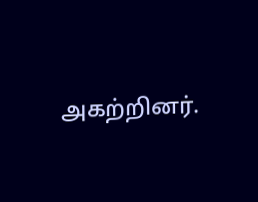அகற்றினர்.